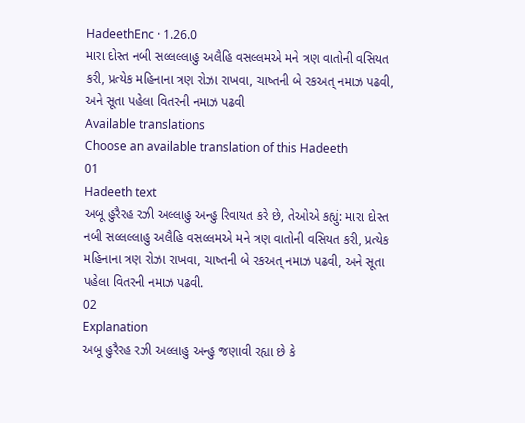HadeethEnc · 1.26.0
મારા દોસ્ત નબી સલ્લલ્લાહુ અલૈહિ વસલ્લમએ મને ત્રણ વાતોની વસિયત કરી, પ્રત્યેક મહિનાના ત્રણ રોઝા રાખવા, ચાષ્તની બે રકઅત્ નમાઝ પઢવી, અને સૂતા પહેલા વિતરની નમાઝ પઢવી
Available translations
Choose an available translation of this Hadeeth
01
Hadeeth text
અબૂ હુરૈરહ રઝી અલ્લાહુ અન્હુ રિવાયત કરે છે, તેઓએ કહ્યું: મારા દોસ્ત નબી સલ્લલ્લાહુ અલૈહિ વસલ્લમએ મને ત્રણ વાતોની વસિયત કરી, પ્રત્યેક મહિનાના ત્રણ રોઝા રાખવા, ચાષ્તની બે રકઅત્ નમાઝ પઢવી, અને સૂતા પહેલા વિતરની નમાઝ પઢવી.
02
Explanation
અબૂ હુરૈરહ રઝી અલ્લાહુ અન્હુ જણાવી રહ્યા છે કે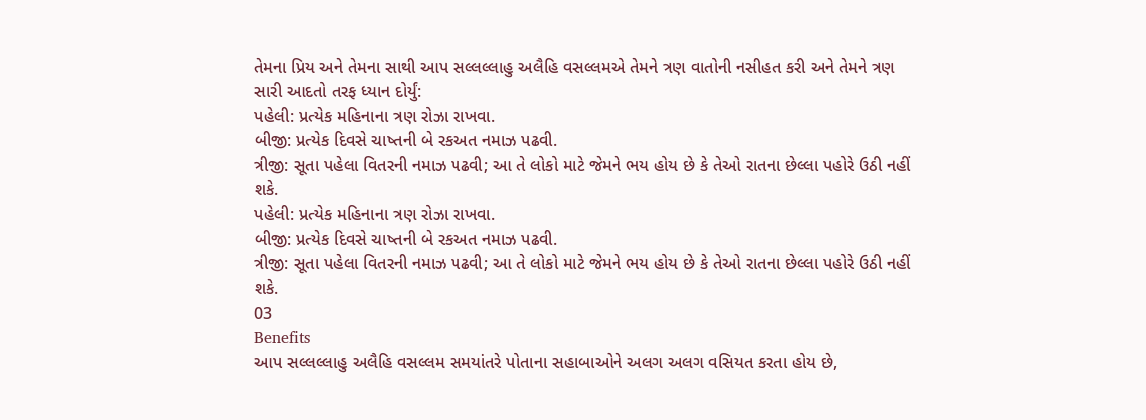તેમના પ્રિય અને તેમના સાથી આપ સલ્લલ્લાહુ અલૈહિ વસલ્લમએ તેમને ત્રણ વાતોની નસીહત કરી અને તેમને ત્રણ સારી આદતો તરફ ધ્યાન દોર્યું:
પહેલી: પ્રત્યેક મહિનાના ત્રણ રોઝા રાખવા.
બીજી: પ્રત્યેક દિવસે ચાષ્તની બે રકઅત નમાઝ પઢવી.
ત્રીજી: સૂતા પહેલા વિતરની નમાઝ પઢવી; આ તે લોકો માટે જેમને ભય હોય છે કે તેઓ રાતના છેલ્લા પહોરે ઉઠી નહીં શકે.
પહેલી: પ્રત્યેક મહિનાના ત્રણ રોઝા રાખવા.
બીજી: પ્રત્યેક દિવસે ચાષ્તની બે રકઅત નમાઝ પઢવી.
ત્રીજી: સૂતા પહેલા વિતરની નમાઝ પઢવી; આ તે લોકો માટે જેમને ભય હોય છે કે તેઓ રાતના છેલ્લા પહોરે ઉઠી નહીં શકે.
03
Benefits
આપ સલ્લલ્લાહુ અલૈહિ વસલ્લમ સમયાંતરે પોતાના સહાબાઓને અલગ અલગ વસિયત કરતા હોય છે,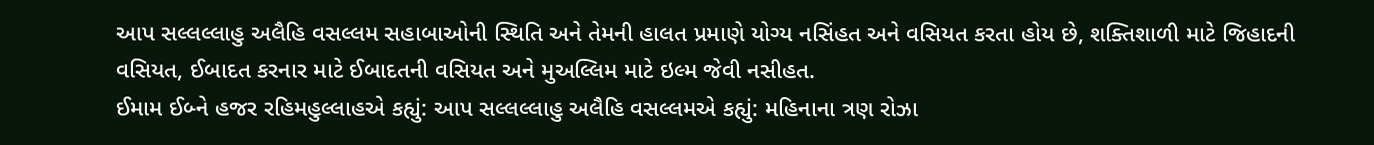આપ સલ્લલ્લાહુ અલૈહિ વસલ્લમ સહાબાઓની સ્થિતિ અને તેમની હાલત પ્રમાણે યોગ્ય નસિંહત અને વસિયત કરતા હોય છે, શક્તિશાળી માટે જિહાદની વસિયત, ઈબાદત કરનાર માટે ઈબાદતની વસિયત અને મુઅલ્લિમ માટે ઇલ્મ જેવી નસીહત.
ઈમામ ઈબ્ને હજર રહિમહુલ્લાહએ કહ્યું: આપ સલ્લલ્લાહુ અલૈહિ વસલ્લમએ કહ્યું: મહિનાના ત્રણ રોઝા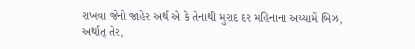રાખવા જેનો જાહેર અર્થ એ કે તેનાથી મુરાદ દર મહિનાના અય્યામેં બિઝ, અર્થાત્ તેર,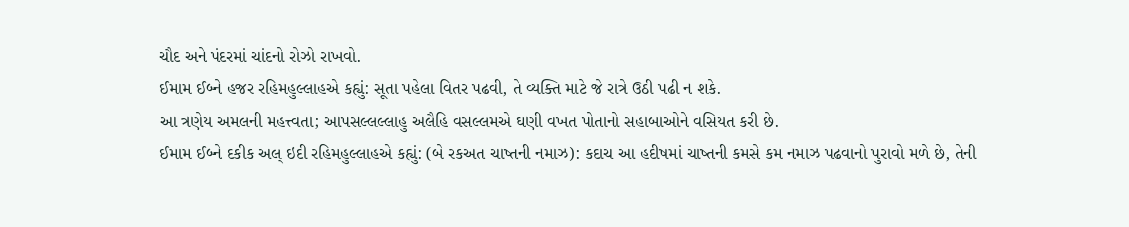ચૌદ અને પંદરમાં ચાંદનો રોઝો રાખવો.
ઈમામ ઈબ્ને હજર રહિમહુલ્લાહએ કહ્યું: સૂતા પહેલા વિતર પઢવી, તે વ્યક્તિ માટે જે રાત્રે ઉઠી પઢી ન શકે.
આ ત્રણેય અમલની મહત્ત્વતા; આપસલ્લલ્લાહુ અલૈહિ વસલ્લમએ ઘણી વખત પોતાનો સહાબાઓને વસિયત કરી છે.
ઈમામ ઈબ્ને દકીક અલ્ ઇદી રહિમહુલ્લાહએ કહ્યું: (બે રકઅત ચાષ્તની નમાઝ): કદાચ આ હદીષમાં ચાષ્તની કમસે કમ નમાઝ પઢવાનો પુરાવો મળે છે, તેની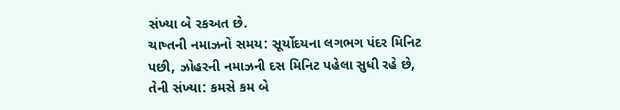સંખ્યા બે રકઅત છે.
ચાષ્તની નમાઝનો સમય: સૂર્યોદયના લગભગ પંદર મિનિટ પછી, ઝોહરની નમાઝની દસ મિનિટ પહેલા સુધી રહે છે, તેની સંખ્યા: કમસે કમ બે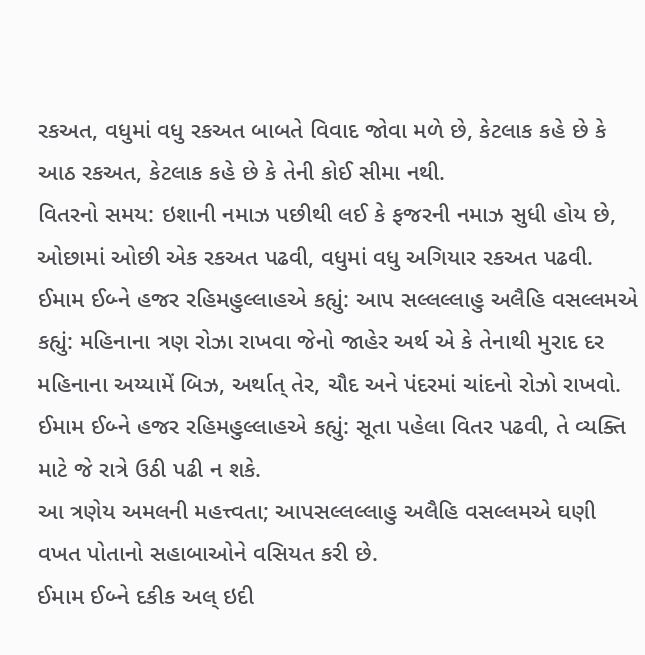રકઅત, વધુમાં વધુ રકઅત બાબતે વિવાદ જોવા મળે છે, કેટલાક કહે છે કે આઠ રકઅત, કેટલાક કહે છે કે તેની કોઈ સીમા નથી.
વિતરનો સમય: ઇશાની નમાઝ પછીથી લઈ કે ફજરની નમાઝ સુધી હોય છે, ઓછામાં ઓછી એક રકઅત પઢવી, વધુમાં વધુ અગિયાર રકઅત પઢવી.
ઈમામ ઈબ્ને હજર રહિમહુલ્લાહએ કહ્યું: આપ સલ્લલ્લાહુ અલૈહિ વસલ્લમએ કહ્યું: મહિનાના ત્રણ રોઝા રાખવા જેનો જાહેર અર્થ એ કે તેનાથી મુરાદ દર મહિનાના અય્યામેં બિઝ, અર્થાત્ તેર, ચૌદ અને પંદરમાં ચાંદનો રોઝો રાખવો.
ઈમામ ઈબ્ને હજર રહિમહુલ્લાહએ કહ્યું: સૂતા પહેલા વિતર પઢવી, તે વ્યક્તિ માટે જે રાત્રે ઉઠી પઢી ન શકે.
આ ત્રણેય અમલની મહત્ત્વતા; આપસલ્લલ્લાહુ અલૈહિ વસલ્લમએ ઘણી વખત પોતાનો સહાબાઓને વસિયત કરી છે.
ઈમામ ઈબ્ને દકીક અલ્ ઇદી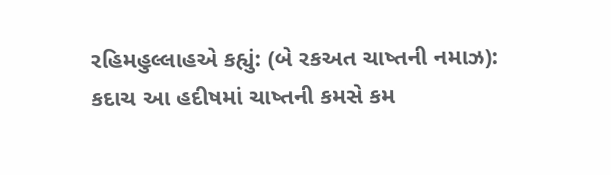રહિમહુલ્લાહએ કહ્યું: (બે રકઅત ચાષ્તની નમાઝ): કદાચ આ હદીષમાં ચાષ્તની કમસે કમ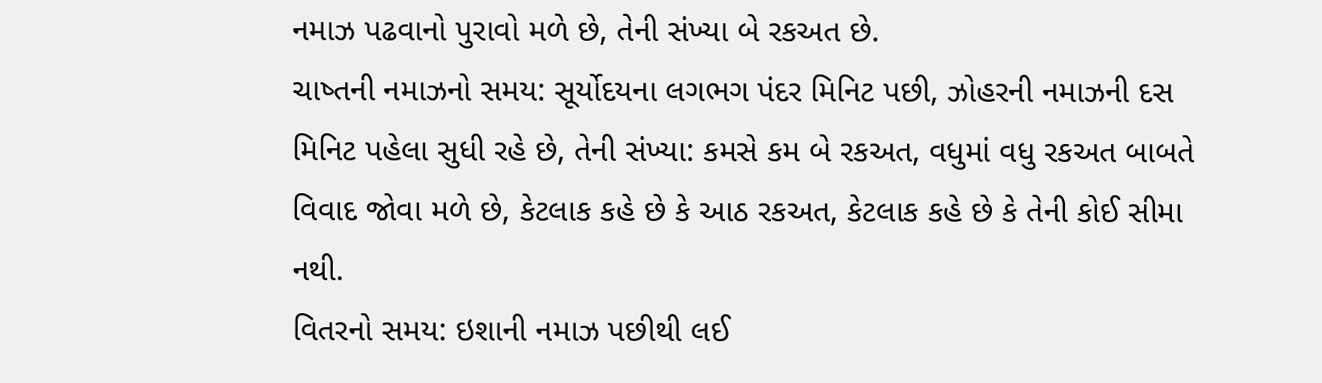નમાઝ પઢવાનો પુરાવો મળે છે, તેની સંખ્યા બે રકઅત છે.
ચાષ્તની નમાઝનો સમય: સૂર્યોદયના લગભગ પંદર મિનિટ પછી, ઝોહરની નમાઝની દસ મિનિટ પહેલા સુધી રહે છે, તેની સંખ્યા: કમસે કમ બે રકઅત, વધુમાં વધુ રકઅત બાબતે વિવાદ જોવા મળે છે, કેટલાક કહે છે કે આઠ રકઅત, કેટલાક કહે છે કે તેની કોઈ સીમા નથી.
વિતરનો સમય: ઇશાની નમાઝ પછીથી લઈ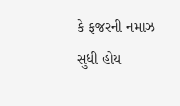કે ફજરની નમાઝ સુધી હોય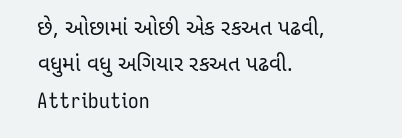છે, ઓછામાં ઓછી એક રકઅત પઢવી, વધુમાં વધુ અગિયાર રકઅત પઢવી.
Attribution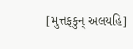[મુત્તફકુન્ અલયહિ]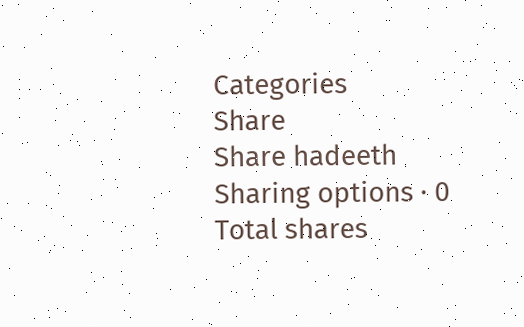Categories
Share
Share hadeeth
Sharing options · 0 Total shares